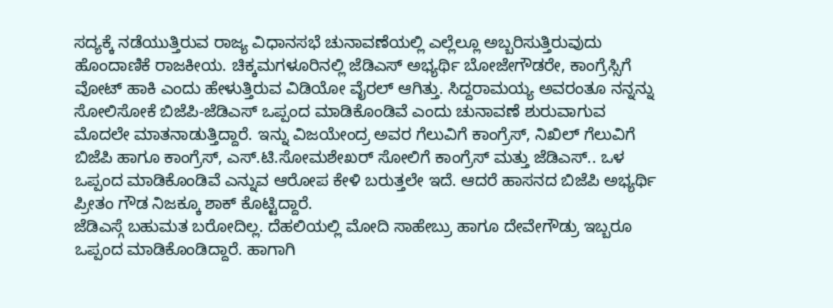ಸದ್ಯಕ್ಕೆ ನಡೆಯುತ್ತಿರುವ ರಾಜ್ಯ ವಿಧಾನಸಭೆ ಚುನಾವಣೆಯಲ್ಲಿ ಎಲ್ಲೆಲ್ಲೂ ಅಬ್ಬರಿಸುತ್ತಿರುವುದು ಹೊಂದಾಣಿಕೆ ರಾಜಕೀಯ. ಚಿಕ್ಕಮಗಳೂರಿನಲ್ಲಿ ಜೆಡಿಎಸ್ ಅಭ್ಯರ್ಥಿ ಬೋಜೇಗೌಡರೇ, ಕಾಂಗ್ರೆಸ್ಸಿಗೆ ವೋಟ್ ಹಾಕಿ ಎಂದು ಹೇಳುತ್ತಿರುವ ವಿಡಿಯೋ ವೈರಲ್ ಆಗಿತ್ತು. ಸಿದ್ದರಾಮಯ್ಯ ಅವರಂತೂ ನನ್ನನ್ನು ಸೋಲಿಸೋಕೆ ಬಿಜೆಪಿ-ಜೆಡಿಎಸ್ ಒಪ್ಪಂದ ಮಾಡಿಕೊಂಡಿವೆ ಎಂದು ಚುನಾವಣೆ ಶುರುವಾಗುವ ಮೊದಲೇ ಮಾತನಾಡುತ್ತಿದ್ದಾರೆ. ಇನ್ನು ವಿಜಯೇಂದ್ರ ಅವರ ಗೆಲುವಿಗೆ ಕಾಂಗ್ರೆಸ್, ನಿಖಿಲ್ ಗೆಲುವಿಗೆ ಬಿಜೆಪಿ ಹಾಗೂ ಕಾಂಗ್ರೆಸ್, ಎಸ್.ಟಿ.ಸೋಮಶೇಖರ್ ಸೋಲಿಗೆ ಕಾಂಗ್ರೆಸ್ ಮತ್ತು ಜೆಡಿಎಸ್.. ಒಳ ಒಪ್ಪಂದ ಮಾಡಿಕೊಂಡಿವೆ ಎನ್ನುವ ಆರೋಪ ಕೇಳಿ ಬರುತ್ತಲೇ ಇದೆ. ಆದರೆ ಹಾಸನದ ಬಿಜೆಪಿ ಅಭ್ಯರ್ಥಿ ಪ್ರೀತಂ ಗೌಡ ನಿಜಕ್ಕೂ ಶಾಕ್ ಕೊಟ್ಟಿದ್ದಾರೆ.
ಜೆಡಿಎಸ್ಗೆ ಬಹುಮತ ಬರೋದಿಲ್ಲ. ದೆಹಲಿಯಲ್ಲಿ ಮೋದಿ ಸಾಹೇಬ್ರು ಹಾಗೂ ದೇವೇಗೌಡ್ರು ಇಬ್ಬರೂ ಒಪ್ಪಂದ ಮಾಡಿಕೊಂಡಿದ್ದಾರೆ. ಹಾಗಾಗಿ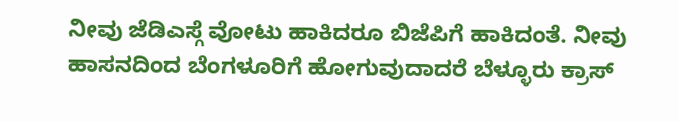ನೀವು ಜೆಡಿಎಸ್ಗೆ ವೋಟು ಹಾಕಿದರೂ ಬಿಜೆಪಿಗೆ ಹಾಕಿದಂತೆ. ನೀವು ಹಾಸನದಿಂದ ಬೆಂಗಳೂರಿಗೆ ಹೋಗುವುದಾದರೆ ಬೆಳ್ಳೂರು ಕ್ರಾಸ್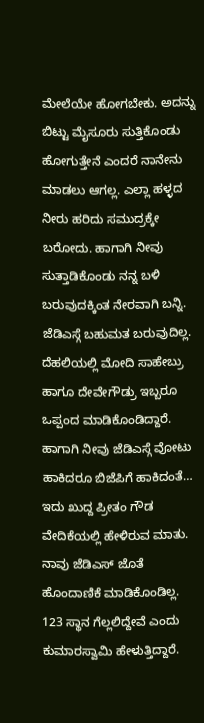ಮೇಲೆಯೇ ಹೋಗಬೇಕು. ಅದನ್ನು ಬಿಟ್ಟು ಮೈಸೂರು ಸುತ್ತಿಕೊಂಡು ಹೋಗುತ್ತೇನೆ ಎಂದರೆ ನಾನೇನು ಮಾಡಲು ಆಗಲ್ಲ. ಎಲ್ಲಾ ಹಳ್ಳದ ನೀರು ಹರಿದು ಸಮುದ್ರಕ್ಕೇ ಬರೋದು. ಹಾಗಾಗಿ ನೀವು ಸುತ್ತಾಡಿಕೊಂಡು ನನ್ನ ಬಳಿ ಬರುವುದಕ್ಕಿಂತ ನೇರವಾಗಿ ಬನ್ನಿ. ಜೆಡಿಎಸ್ಗೆ ಬಹುಮತ ಬರುವುದಿಲ್ಲ. ದೆಹಲಿಯಲ್ಲಿ ಮೋದಿ ಸಾಹೇಬ್ರು ಹಾಗೂ ದೇವೇಗೌಡ್ರು ಇಬ್ಬರೂ ಒಪ್ಪಂದ ಮಾಡಿಕೊಂಡಿದ್ದಾರೆ. ಹಾಗಾಗಿ ನೀವು ಜೆಡಿಎಸ್ಗೆ ವೋಟು ಹಾಕಿದರೂ ಬಿಜೆಪಿಗೆ ಹಾಕಿದಂತೆ…
ಇದು ಖುದ್ದ ಪ್ರೀತಂ ಗೌಡ ವೇದಿಕೆಯಲ್ಲಿ ಹೇಳಿರುವ ಮಾತು. ನಾವು ಜೆಡಿಎಸ್ ಜೊತೆ ಹೊಂದಾಣಿಕೆ ಮಾಡಿಕೊಂಡಿಲ್ಲ. 123 ಸ್ಥಾನ ಗೆಲ್ಲಲಿದ್ದೇವೆ ಎಂದು ಕುಮಾರಸ್ವಾಮಿ ಹೇಳುತ್ತಿದ್ದಾರೆ.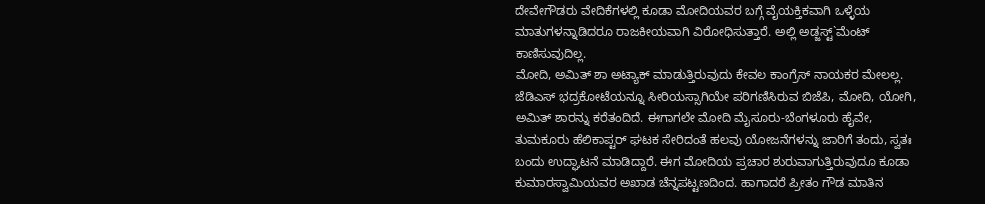ದೇವೇಗೌಡರು ವೇದಿಕೆಗಳಲ್ಲಿ ಕೂಡಾ ಮೋದಿಯವರ ಬಗ್ಗೆ ವೈಯಕ್ತಿಕವಾಗಿ ಒಳ್ಳೆಯ ಮಾತುಗಳನ್ನಾಡಿದರೂ ರಾಜಕೀಯವಾಗಿ ವಿರೋಧಿಸುತ್ತಾರೆ. ಅಲ್ಲಿ ಅಡ್ಜಸ್ಟ್`ಮೆಂಟ್ ಕಾಣಿಸುವುದಿಲ್ಲ.
ಮೋದಿ, ಅಮಿತ್ ಶಾ ಅಟ್ಯಾಕ್ ಮಾಡುತ್ತಿರುವುದು ಕೇವಲ ಕಾಂಗ್ರೆಸ್ ನಾಯಕರ ಮೇಲಲ್ಲ. ಜೆಡಿಎಸ್ ಭದ್ರಕೋಟೆಯನ್ನೂ ಸೀರಿಯಸ್ಸಾಗಿಯೇ ಪರಿಗಣಿಸಿರುವ ಬಿಜೆಪಿ, ಮೋದಿ, ಯೋಗಿ, ಅಮಿತ್ ಶಾರನ್ನು ಕರೆತಂದಿದೆ. ಈಗಾಗಲೇ ಮೋದಿ ಮೈಸೂರು-ಬೆಂಗಳೂರು ಹೈವೇ, ತುಮಕೂರು ಹೆಲಿಕಾಪ್ಟರ್ ಘಟಕ ಸೇರಿದಂತೆ ಹಲವು ಯೋಜನೆಗಳನ್ನು ಜಾರಿಗೆ ತಂದು, ಸ್ವತಃ ಬಂದು ಉದ್ಘಾಟನೆ ಮಾಡಿದ್ದಾರೆ. ಈಗ ಮೋದಿಯ ಪ್ರಚಾರ ಶುರುವಾಗುತ್ತಿರುವುದೂ ಕೂಡಾ ಕುಮಾರಸ್ವಾಮಿಯವರ ಅಖಾಡ ಚೆನ್ನಪಟ್ಟಣದಿಂದ. ಹಾಗಾದರೆ ಪ್ರೀತಂ ಗೌಡ ಮಾತಿನ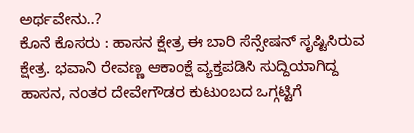ಅರ್ಥವೇನು..?
ಕೊನೆ ಕೊಸರು : ಹಾಸನ ಕ್ಷೇತ್ರ ಈ ಬಾರಿ ಸೆನ್ಸೇಷನ್ ಸೃಷ್ಟಿಸಿರುವ ಕ್ಷೇತ್ರ. ಭವಾನಿ ರೇವಣ್ಣ ಆಕಾಂಕ್ಷೆ ವ್ಯಕ್ತಪಡಿಸಿ ಸುದ್ದಿಯಾಗಿದ್ದ ಹಾಸನ, ನಂತರ ದೇವೇಗೌಡರ ಕುಟುಂಬದ ಒಗ್ಗಟ್ಟಿಗೆ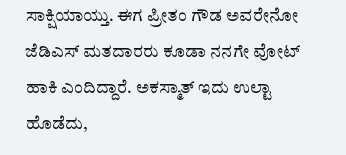ಸಾಕ್ಷಿಯಾಯ್ತು. ಈಗ ಪ್ರೀತಂ ಗೌಡ ಅವರೇನೋ ಜೆಡಿಎಸ್ ಮತದಾರರು ಕೂಡಾ ನನಗೇ ವೋಟ್ ಹಾಕಿ ಎಂದಿದ್ದಾರೆ. ಅಕಸ್ಮಾತ್ ಇದು ಉಲ್ಟಾ ಹೊಡೆದು,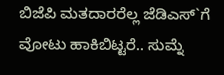ಬಿಜೆಪಿ ಮತದಾರರೆಲ್ಲ ಜೆಡಿಎಸ್`ಗೆ ವೋಟು ಹಾಕಿಬಿಟ್ಟರೆ.. ಸುಮ್ನೆ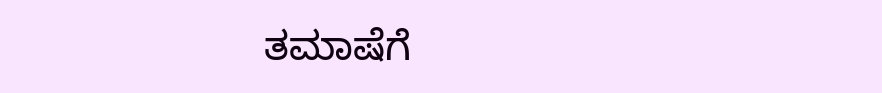ತಮಾಷೆಗೆ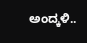ಅಂದ್ಕಳಿ..